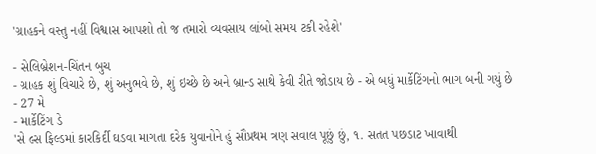'ગ્રાહકને વસ્તુ નહીં વિશ્વાસ આપશો તો જ તમારો વ્યવસાય લાંબો સમય ટકી રહેશે'

- સેલિબ્રેશન-ચિંતન બુચ
- ગ્રાહક શું વિચારે છે, શું અનુભવે છે, શું ઇચ્છે છે અને બ્રાન્ડ સાથે કેવી રીતે જોડાય છે - એ બધું માર્કેટિંગનો ભાગ બની ગયું છે
- 27 મે
- માર્કેટિંગ ડે
'સે લ્સ ફિલ્ડમાં કારકિર્દી ઘડવા માગતા દરેક યુવાનોને હું સૌપ્રથમ ત્રણ સવાલ પૂછું છું, ૧. સતત પછડાટ ખાવાથી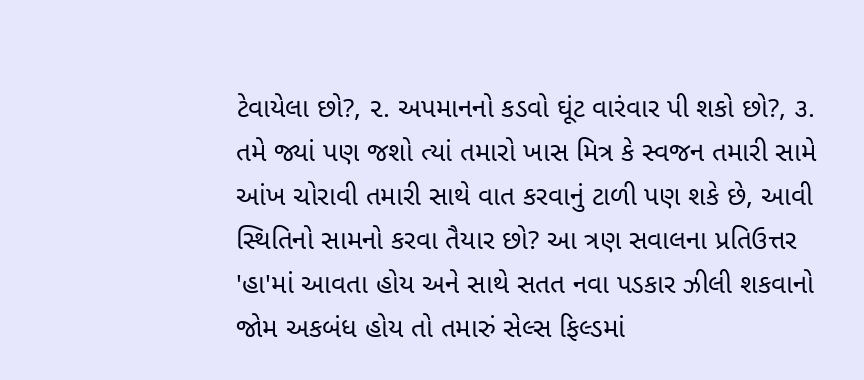ટેવાયેલા છો?, ૨. અપમાનનો કડવો ઘૂંટ વારંવાર પી શકો છો?, ૩. તમે જ્યાં પણ જશો ત્યાં તમારો ખાસ મિત્ર કે સ્વજન તમારી સામે આંખ ચોરાવી તમારી સાથે વાત કરવાનું ટાળી પણ શકે છે, આવી સ્થિતિનો સામનો કરવા તૈયાર છો? આ ત્રણ સવાલના પ્રતિઉત્તર 'હા'માં આવતા હોય અને સાથે સતત નવા પડકાર ઝીલી શકવાનો જોમ અકબંધ હોય તો તમારું સેલ્સ ફિલ્ડમાં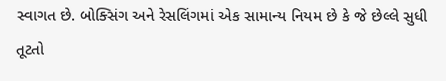સ્વાગત છે. બોક્સિંગ અને રેસલિંગમાં એક સામાન્ય નિયમ છે કે જે છેલ્લે સુધી તૂટતો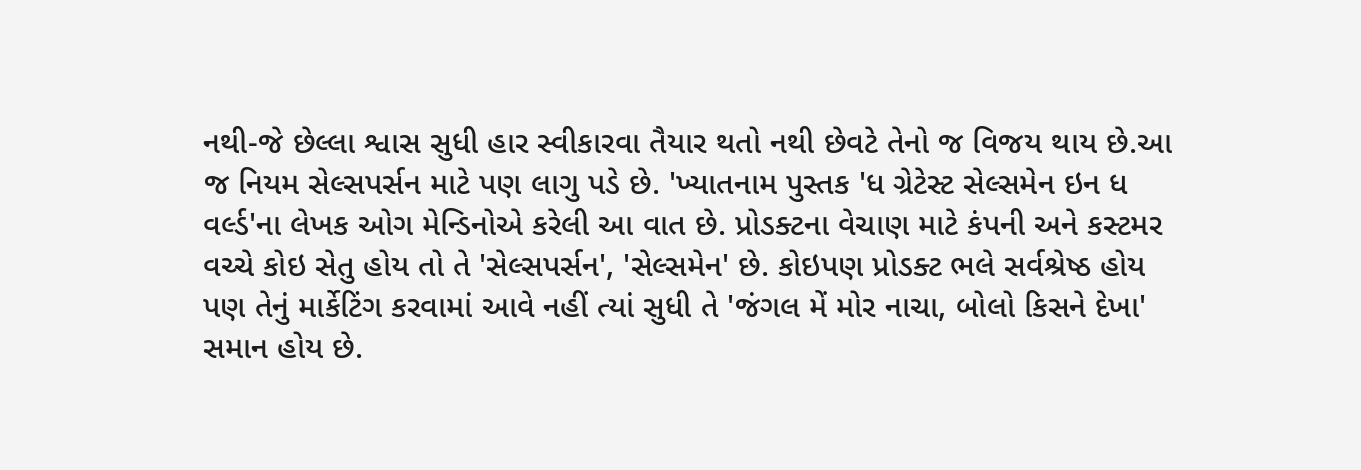નથી-જે છેલ્લા શ્વાસ સુધી હાર સ્વીકારવા તૈયાર થતો નથી છેવટે તેનો જ વિજય થાય છે.આ જ નિયમ સેલ્સપર્સન માટે પણ લાગુ પડે છે. 'ખ્યાતનામ પુસ્તક 'ધ ગ્રેટેસ્ટ સેલ્સમેન ઇન ધ વર્લ્ડ'ના લેખક ઓગ મેન્ડિનોએ કરેલી આ વાત છે. પ્રોડક્ટના વેચાણ માટે કંપની અને કસ્ટમર વચ્ચે કોઇ સેતુ હોય તો તે 'સેલ્સપર્સન', 'સેલ્સમેન' છે. કોઇપણ પ્રોડક્ટ ભલે સર્વશ્રેષ્ઠ હોય પણ તેનું માર્કેટિંગ કરવામાં આવે નહીં ત્યાં સુધી તે 'જંગલ મેં મોર નાચા, બોલો કિસને દેખા' સમાન હોય છે.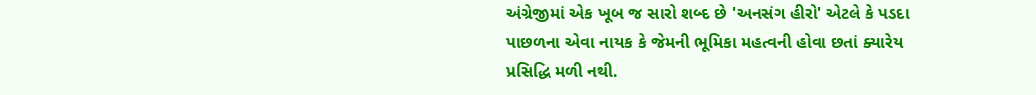અંગ્રેજીમાં એક ખૂબ જ સારો શબ્દ છે 'અનસંગ હીરો' એટલે કે પડદા પાછળના એવા નાયક કે જેમની ભૂમિકા મહત્વની હોવા છતાં ક્યારેય પ્રસિદ્ધિ મળી નથી.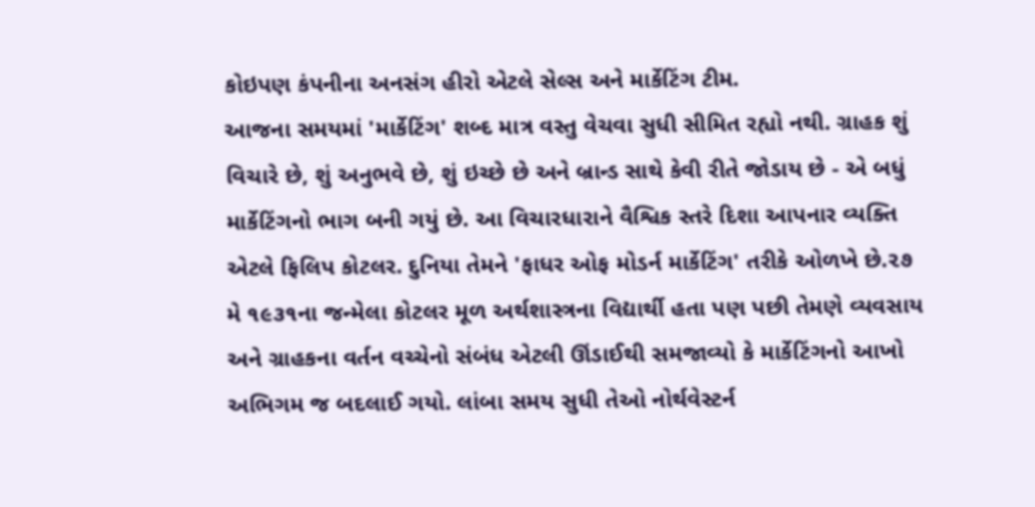કોઇપણ કંપનીના અનસંગ હીરો એટલે સેલ્સ અને માર્કેટિંગ ટીમ.
આજના સમયમાં 'માર્કેટિંગ' શબ્દ માત્ર વસ્તુ વેચવા સુધી સીમિત રહ્યો નથી. ગ્રાહક શું વિચારે છે, શું અનુભવે છે, શું ઇચ્છે છે અને બ્રાન્ડ સાથે કેવી રીતે જોડાય છે - એ બધું માર્કેટિંગનો ભાગ બની ગયું છે. આ વિચારધારાને વૈશ્વિક સ્તરે દિશા આપનાર વ્યક્તિ એટલે ફિલિપ કોટલર. દુનિયા તેમને 'ફાધર ઓફ મોડર્ન માર્કેટિંગ' તરીકે ઓળખે છે.૨૭ મે ૧૯૩૧ના જન્મેલા કોટલર મૂળ અર્થશાસ્ત્રના વિદ્યાર્થી હતા પણ પછી તેમણે વ્યવસાય અને ગ્રાહકના વર્તન વચ્ચેનો સંબંધ એટલી ઊંડાઈથી સમજાવ્યો કે માર્કેટિંગનો આખો અભિગમ જ બદલાઈ ગયો. લાંબા સમય સુધી તેઓ નોર્થવેસ્ટર્ન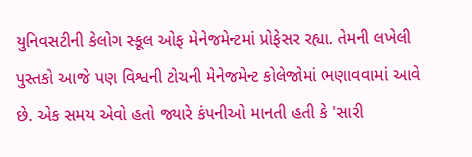યુનિવસટીની કેલોગ સ્કૂલ ઓફ મેનેજમેન્ટમાં પ્રોફેસર રહ્યા. તેમની લખેલી પુસ્તકો આજે પણ વિશ્વની ટોચની મેનેજમેન્ટ કોલેજોમાં ભણાવવામાં આવે છે. એક સમય એવો હતો જ્યારે કંપનીઓ માનતી હતી કે 'સારી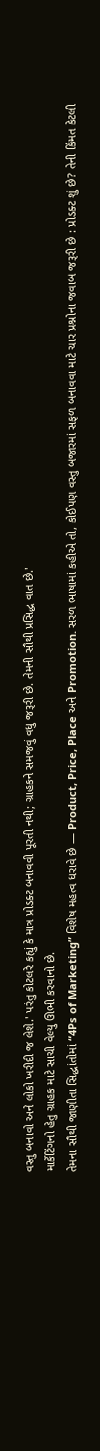વસ્તુ બનાવો અને લોકો ખરીદી જ લેશે.' પરંતુ કોટલરે કહ્યું કે માત્ર પ્રોડક્ટ બનાવવી પૂરતી નથી; ગ્રાહકને સમજવું વધુ જરૂરી છે. તેમની સૌથી પ્રસિદ્ધ વાત છે.'
માર્કેટિંગનો હેતુ ગ્રાહક માટે સાચી વેલ્યુ ઊભી કરવાનો છે.
તેમના સૌથી જાણીતા સિદ્ધાંતોમાં “4Ps of Marketing” વિશેષ મહત્વ ધરાવે છે — Product, Price, Place અને Promotion. સરળ ભાષામાં કહીએ તો, કોઈપણ વસ્તુ બજારમાં સફળ બનાવવા માટે ચાર પ્રશ્નોના જવાબ જરૂરી છે : પ્રોડક્ટ શું છે? તેની કિંમત કેટલી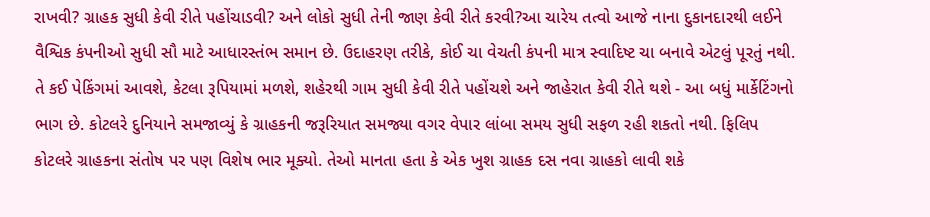રાખવી? ગ્રાહક સુધી કેવી રીતે પહોંચાડવી? અને લોકો સુધી તેની જાણ કેવી રીતે કરવી?આ ચારેય તત્વો આજે નાના દુકાનદારથી લઈને વૈશ્વિક કંપનીઓ સુધી સૌ માટે આધારસ્તંભ સમાન છે. ઉદાહરણ તરીકે, કોઈ ચા વેચતી કંપની માત્ર સ્વાદિષ્ટ ચા બનાવે એટલું પૂરતું નથી. તે કઈ પેકિંગમાં આવશે, કેટલા રૂપિયામાં મળશે, શહેરથી ગામ સુધી કેવી રીતે પહોંચશે અને જાહેરાત કેવી રીતે થશે - આ બધું માર્કેટિંગનો ભાગ છે. કોટલરે દુનિયાને સમજાવ્યું કે ગ્રાહકની જરૂરિયાત સમજ્યા વગર વેપાર લાંબા સમય સુધી સફળ રહી શકતો નથી. ફિલિપ કોટલરે ગ્રાહકના સંતોષ પર પણ વિશેષ ભાર મૂક્યો. તેઓ માનતા હતા કે એક ખુશ ગ્રાહક દસ નવા ગ્રાહકો લાવી શકે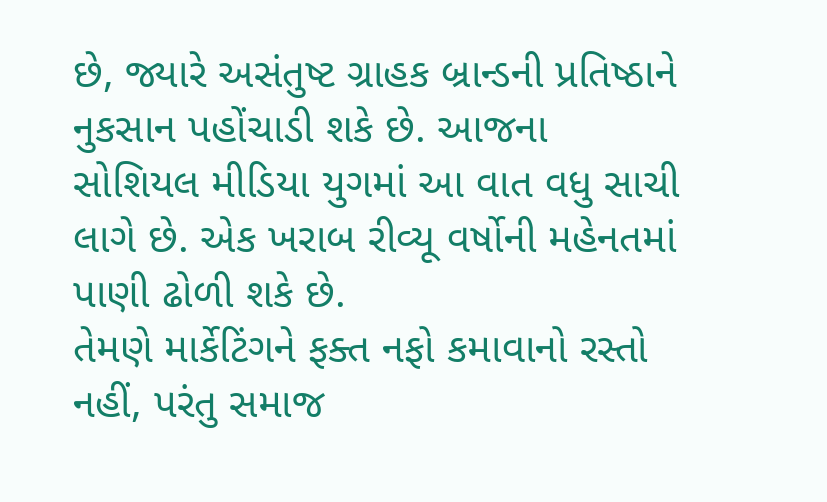છે, જ્યારે અસંતુષ્ટ ગ્રાહક બ્રાન્ડની પ્રતિષ્ઠાને નુકસાન પહોંચાડી શકે છે. આજના સોશિયલ મીડિયા યુગમાં આ વાત વધુ સાચી લાગે છે. એક ખરાબ રીવ્યૂ વર્ષોની મહેનતમાં પાણી ઢોળી શકે છે.
તેમણે માર્કેટિંગને ફક્ત નફો કમાવાનો રસ્તો નહીં, પરંતુ સમાજ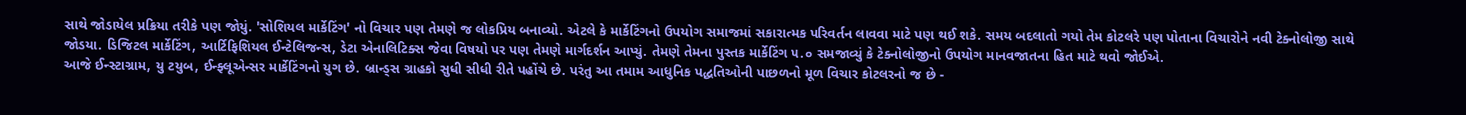સાથે જોડાયેલ પ્રક્રિયા તરીકે પણ જોયું. 'સોશિયલ માર્કેટિંગ' નો વિચાર પણ તેમણે જ લોકપ્રિય બનાવ્યો. એટલે કે માર્કેટિંગનો ઉપયોગ સમાજમાં સકારાત્મક પરિવર્તન લાવવા માટે પણ થઈ શકે. સમય બદલાતો ગયો તેમ કોટલરે પણ પોતાના વિચારોને નવી ટેક્નોલોજી સાથે જોડયા. ડિજિટલ માર્કેટિંગ, આર્ટિફિશિયલ ઈન્ટેલિજન્સ, ડેટા એનાલિટિક્સ જેવા વિષયો પર પણ તેમણે માર્ગદર્શન આપ્યું. તેમણે તેમના પુસ્તક માર્કેટિંગ ૫.૦ સમજાવ્યું કે ટેક્નોલોજીનો ઉપયોગ માનવજાતના હિત માટે થવો જોઈએ.
આજે ઈન્સ્ટાગ્રામ, યુ ટયુબ, ઈન્ફ્લૂએન્સર માર્કેટિંગનો યુગ છે. બ્રાન્ડ્સ ગ્રાહકો સુધી સીધી રીતે પહોંચે છે. પરંતુ આ તમામ આધુનિક પદ્ધતિઓની પાછળનો મૂળ વિચાર કોટલરનો જ છે -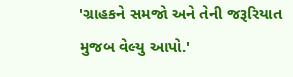'ગ્રાહકને સમજો અને તેની જરૂરિયાત મુજબ વેલ્યુ આપો.'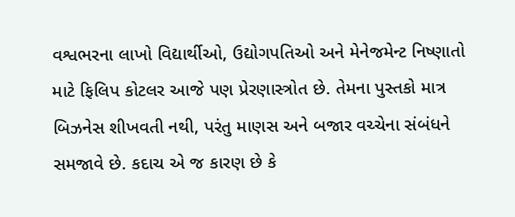વશ્વભરના લાખો વિદ્યાર્થીઓ, ઉદ્યોગપતિઓ અને મેનેજમેન્ટ નિષ્ણાતો માટે ફિલિપ કોટલર આજે પણ પ્રેરણાસ્ત્રોત છે. તેમના પુસ્તકો માત્ર બિઝનેસ શીખવતી નથી, પરંતુ માણસ અને બજાર વચ્ચેના સંબંધને સમજાવે છે. કદાચ એ જ કારણ છે કે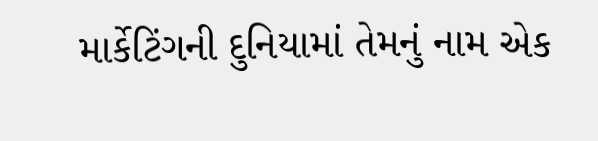માર્કેટિંગની દુનિયામાં તેમનું નામ એક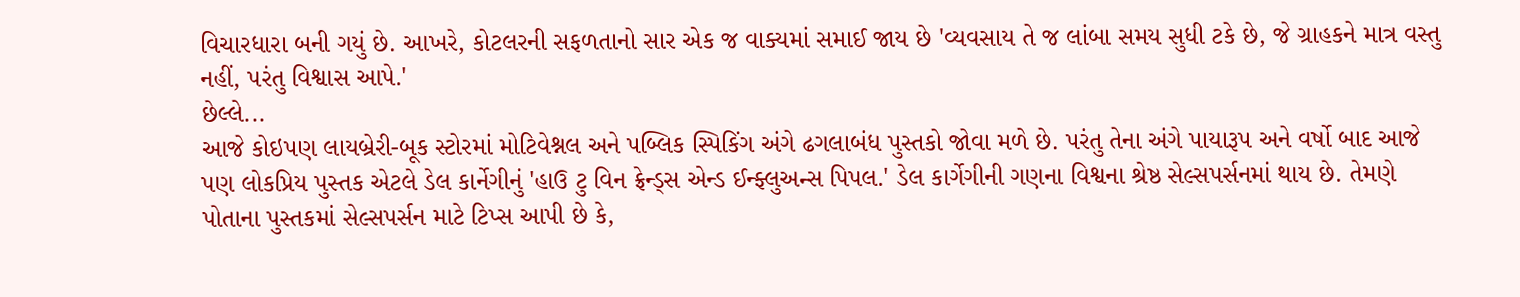વિચારધારા બની ગયું છે. આખરે, કોટલરની સફળતાનો સાર એક જ વાક્યમાં સમાઈ જાય છે 'વ્યવસાય તે જ લાંબા સમય સુધી ટકે છે, જે ગ્રાહકને માત્ર વસ્તુ નહીં, પરંતુ વિશ્વાસ આપે.'
છેલ્લે...
આજે કોઇપણ લાયબ્રેરી-બૂક સ્ટોરમાં મોટિવેશ્નલ અને પબ્લિક સ્પિકિંગ અંગે ઢગલાબંધ પુસ્તકો જોવા મળે છે. પરંતુ તેના અંગે પાયારૂપ અને વર્ષો બાદ આજે પણ લોકપ્રિય પુસ્તક એટલે ડેલ કાર્નેગીનું 'હાઉ ટુ વિન ફ્રેન્ડ્સ એન્ડ ઈન્ફ્લુઅન્સ પિપલ.' ડેલ કાર્ગેગીની ગણના વિશ્વના શ્રેષ્ઠ સેલ્સપર્સનમાં થાય છે. તેમણે પોતાના પુસ્તકમાં સેલ્સપર્સન માટે ટિપ્સ આપી છે કે,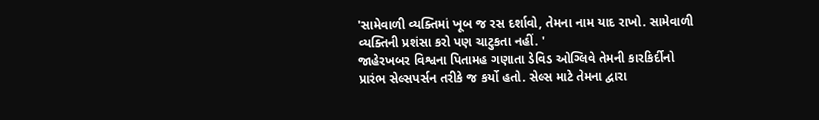'સામેવાળી વ્યક્તિમાં ખૂબ જ રસ દર્શાવો, તેમના નામ યાદ રાખો. સામેવાળી વ્યક્તિની પ્રશંસા કરો પણ ચાટુકતા નહીં. '
જાહેરખબર વિશ્વના પિતામહ ગણાતા ડેવિડ ઓગ્લિવે તેમની કારકિર્દીનો પ્રારંભ સેલ્સપર્સન તરીકે જ કર્યો હતો. સેલ્સ માટે તેમના દ્વારા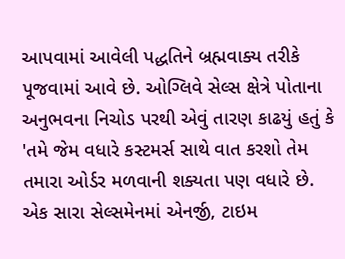આપવામાં આવેલી પદ્ધતિને બ્રહ્મવાક્ય તરીકે પૂજવામાં આવે છે. ઓગ્લિવે સેલ્સ ક્ષેત્રે પોતાના અનુભવના નિચોડ પરથી એવું તારણ કાઢયું હતું કે 'તમે જેમ વધારે કસ્ટમર્સ સાથે વાત કરશો તેમ તમારા ઓર્ડર મળવાની શક્યતા પણ વધારે છે. એક સારા સેલ્સમેનમાં એનર્જી, ટાઇમ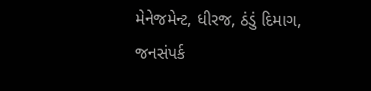મેનેજમેન્ટ, ધીરજ, ઠંડું દિમાગ, જનસંપર્ક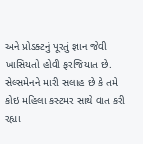અને પ્રોડક્ટનું પૂરતું જ્ઞાન જેવી ખાસિયતો હોવી ફરજિયાત છે. સેલ્સમેનને મારી સલાહ છે કે તમે કોઇ મહિલા કસ્ટમર સાથે વાત કરી રહ્યા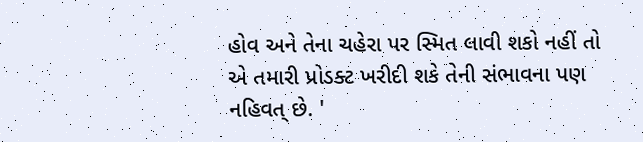હોવ અને તેના ચહેરા પર સ્મિત લાવી શકો નહીં તો એ તમારી પ્રોડક્ટ ખરીદી શકે તેની સંભાવના પણ નહિવત્ છે. '